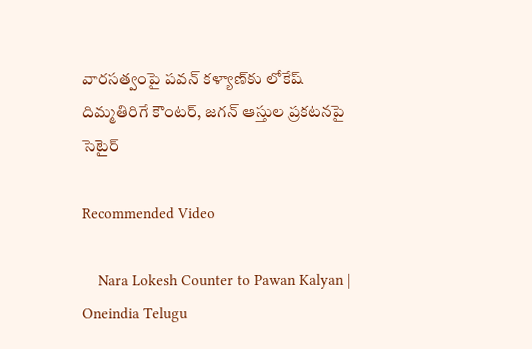వారసత్వంపై పవన్ కళ్యాణ్‌కు లోకేష్ దిమ్మతిరిగే కౌంటర్, జగన్ ఆస్తుల ప్రకటనపై సెటైర్

Recommended Video

    Nara Lokesh Counter to Pawan Kalyan | Oneindia Telugu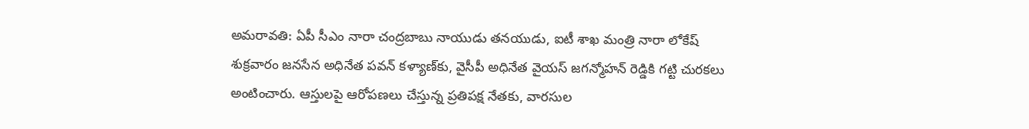అమరావతి: ఏపీ సీఎం నారా చంద్రబాబు నాయుడు తనయుడు, ఐటీ శాఖ మంత్రి నారా లోకేష్ శుక్రవారం జనసేన అధినేత పవన్ కళ్యాణ్‌కు, వైసీపీ అధినేత వైయస్ జగన్మోహన్ రెడ్డికి గట్టి చురకలు అంటించారు. ఆస్తులపై ఆరోపణలు చేస్తున్న ప్రతిపక్ష నేతకు, వారసుల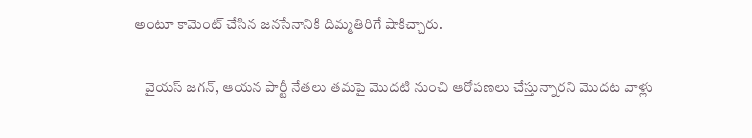అంటూ కామెంట్ చేసిన జనసేనానికి దిమ్మతిరిగే షాకిచ్చారు.

    వైయస్ జగన్, ఆయన పార్టీ నేతలు తమపై మొదటి నుంచి ఆరోపణలు చేస్తున్నారని మొదట వాళ్లు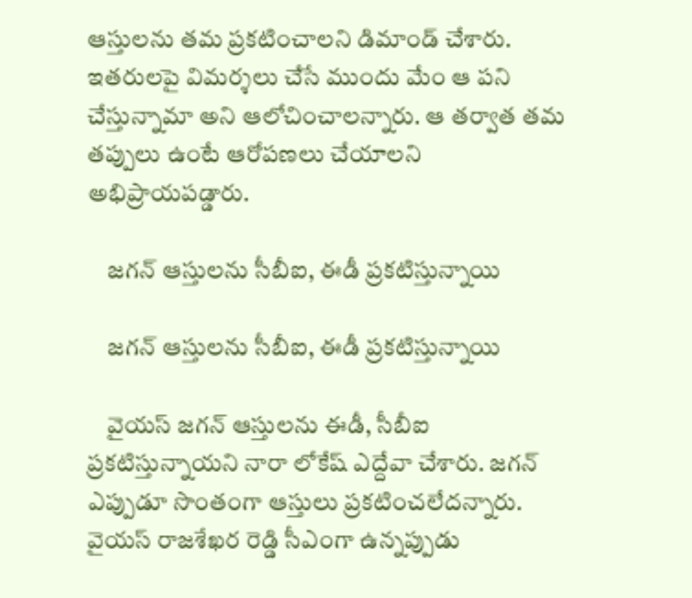ఆస్తులను తమ ప్రకటించాలని డిమాండ్ చేశారు. ఇతరులపై విమర్శలు చేసే ముందు మేం ఆ పని చేస్తున్నామా అని ఆలోచించాలన్నారు. ఆ తర్వాత తమ తప్పులు ఉంటే ఆరోపణలు చేయాలని అభిప్రాయపడ్డారు.

    జగన్ ఆస్తులను సీబీఐ, ఈడీ ప్రకటిస్తున్నాయి

    జగన్ ఆస్తులను సీబీఐ, ఈడీ ప్రకటిస్తున్నాయి

    వైయస్ జగన్ ఆస్తులను ఈడీ, సీబీఐ ప్రకటిస్తున్నాయని నారా లోకేష్ ఎద్దేవా చేశారు. జగన్ ఎప్పుడూ సొంతంగా ఆస్తులు ప్రకటించలేదన్నారు. వైయస్ రాజశేఖర రెడ్డి సీఎంగా ఉన్నప్పుడు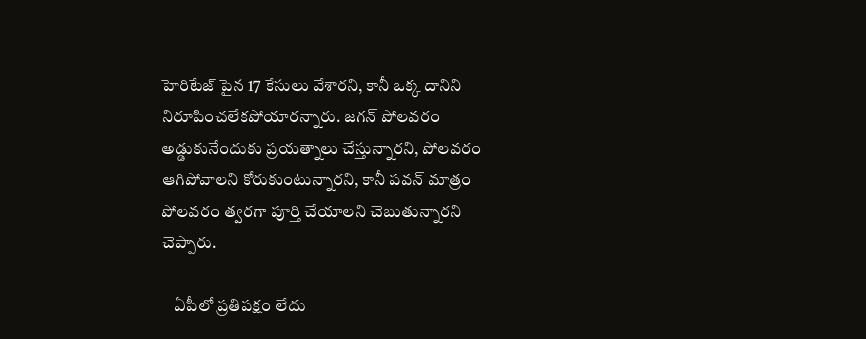హెరిటేజ్ పైన 17 కేసులు వేశారని, కానీ ఒక్క దానిని నిరూపించలేకపోయారన్నారు. జగన్ పోలవరం అడ్డుకునేందుకు ప్రయత్నాలు చేస్తున్నారని, పోలవరం ఆగిపోవాలని కోరుకుంటున్నారని, కానీ పవన్ మాత్రం పోలవరం త్వరగా పూర్తి చేయాలని చెబుతున్నారని చెప్పారు.

    ఏపీలో ప్రతిపక్షం లేదు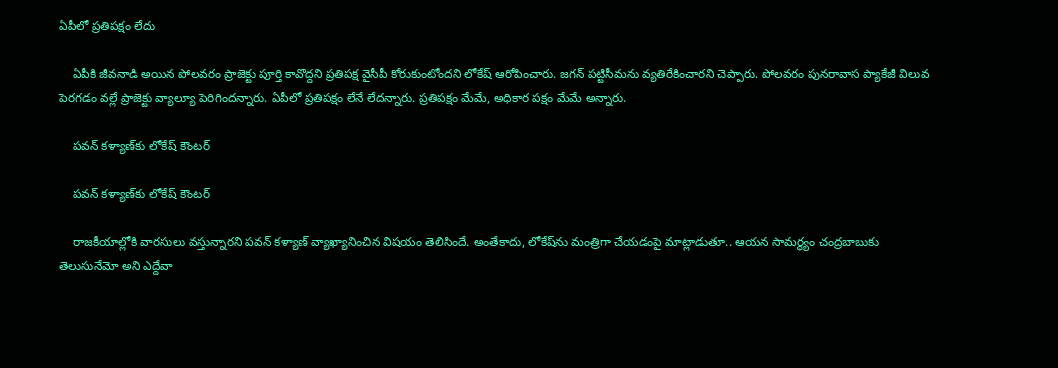ఏపీలో ప్రతిపక్షం లేదు

    ఏపీకి జీవనాడి అయిన పోలవరం ప్రాజెక్టు పూర్తి కావొద్దని ప్రతిపక్ష వైసీపీ కోరుకుంటోందని లోకేష్ ఆరోపించారు. జగన్ పట్టిసీమను వ్యతిరేకించారని చెప్పారు. పోలవరం పునరావాస ప్యాకేజీ విలువ పెరగడం వల్లే ప్రాజెక్టు వ్యాల్యూ పెరిగిందన్నారు. ఏపీలో ప్రతిపక్షం లేనే లేదన్నారు. ప్రతిపక్షం మేమే, అధికార పక్షం మేమే అన్నారు.

    పవన్ కళ్యాణ్‌కు లోకేష్ కౌంటర్

    పవన్ కళ్యాణ్‌కు లోకేష్ కౌంటర్

    రాజకీయాల్లోకి వారసులు వస్తున్నారని పవన్ కళ్యాణ్ వ్యాఖ్యానించిన విషయం తెలిసిందే. అంతేకాదు, లోకేష్‌ను మంత్రిగా చేయడంపై మాట్లాడుతూ.. ఆయన సామర్థ్యం చంద్రబాబుకు తెలుసునేమో అని ఎద్దేవా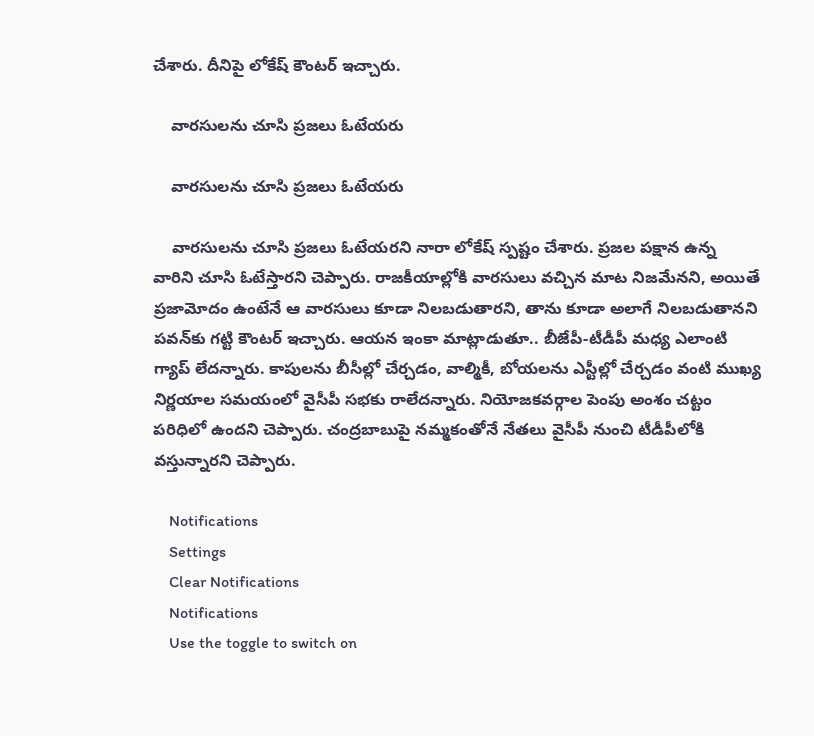చేశారు. దీనిపై లోకేష్ కౌంటర్ ఇచ్చారు.

    వారసులను చూసి ప్రజలు ఓటేయరు

    వారసులను చూసి ప్రజలు ఓటేయరు

    వారసులను చూసి ప్రజలు ఓటేయరని నారా లోకేష్ స్పష్టం చేశారు. ప్రజల పక్షాన ఉన్న వారిని చూసి ఓటేస్తారని చెప్పారు. రాజకీయాల్లోకి వారసులు వచ్చిన మాట నిజమేనని, అయితే ప్రజామోదం ఉంటేనే ఆ వారసులు కూడా నిలబడుతారని, తాను కూడా అలాగే నిలబడుతానని పవన్‌కు గట్టి కౌంటర్ ఇచ్చారు. ఆయన ఇంకా మాట్లాడుతూ.. బీజేపీ-టీడీపీ మధ్య ఎలాంటి గ్యాప్ లేదన్నారు. కాపులను బీసీల్లో చేర్చడం, వాల్మికీ, బోయలను ఎస్టీల్లో చేర్చడం వంటి ముఖ్య నిర్ణయాల సమయంలో వైసీపీ సభకు రాలేదన్నారు. నియోజకవర్గాల పెంపు అంశం చట్టం పరిధిలో ఉందని చెప్పారు. చంద్రబాబుపై నమ్మకంతోనే నేతలు వైసీపీ నుంచి టీడీపీలోకి వస్తున్నారని చెప్పారు.

    Notifications
    Settings
    Clear Notifications
    Notifications
    Use the toggle to switch on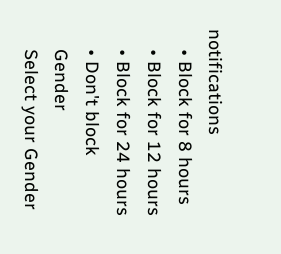notifications
    • Block for 8 hours
    • Block for 12 hours
    • Block for 24 hours
    • Don't block
    Gender
    Select your Gender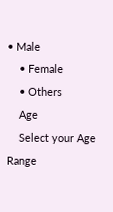• Male
    • Female
    • Others
    Age
    Select your Age Range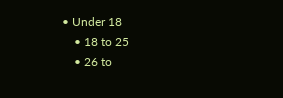• Under 18
    • 18 to 25
    • 26 to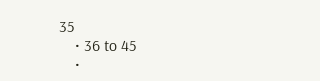35
    • 36 to 45
    •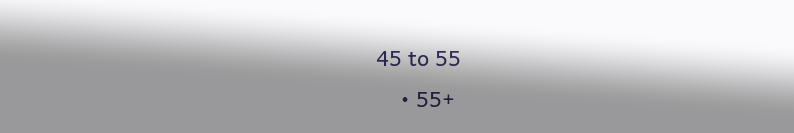45 to 55
    • 55+